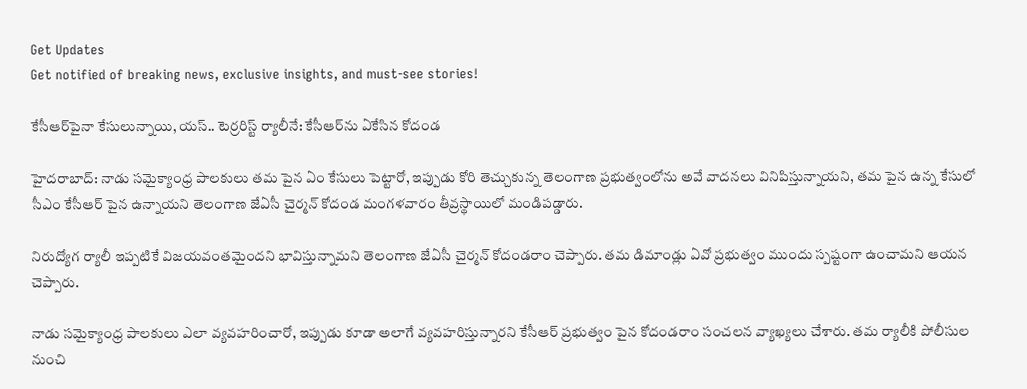Get Updates
Get notified of breaking news, exclusive insights, and must-see stories!

కేసీఆర్‌పైనా కేసులున్నాయి, యస్.. టెర్రరిస్ట్ ర్యాలీనే: కేసీఆర్‌ను ఏకేసిన కోదండ

హైదరాబాద్: నాడు సమైక్యాంధ్ర పాలకులు తమ పైన ఏం కేసులు పెట్టారో, ఇప్పుడు కోరి తెచ్చుకున్న తెలంగాణ ప్రభుత్వంలోను అవే వాదనలు వినిపిస్తున్నాయని, తమ పైన ఉన్న కేసులో సీఎం కేసీఆర్ పైన ఉన్నాయని తెలంగాణ జేఏసీ చైర్మన్ కోదండ మంగళవారం తీవ్రస్థాయిలో మండిపడ్డారు.

నిరుద్యోగ ర్యాలీ ఇప్పటికే విజయవంతమైందని భావిస్తున్నామని తెలంగాణ జేఏసీ చైర్మన్ కోదండరాం చెప్పారు. తమ డిమాండ్లు ఏవో ప్రభుత్వం ముందు స్పష్టంగా ఉంచామని ఆయన చెప్పారు.

నాడు సమైక్యాంధ్ర పాలకులు ఎలా వ్యవహరించారో, ఇప్పుడు కూడా అలాగే వ్యవహరిస్తున్నారని కేసీఆర్ ప్రభుత్వం పైన కోదండరాం సంచలన వ్యాఖ్యలు చేశారు. తమ ర్యాలీకి పోలీసుల నుంచి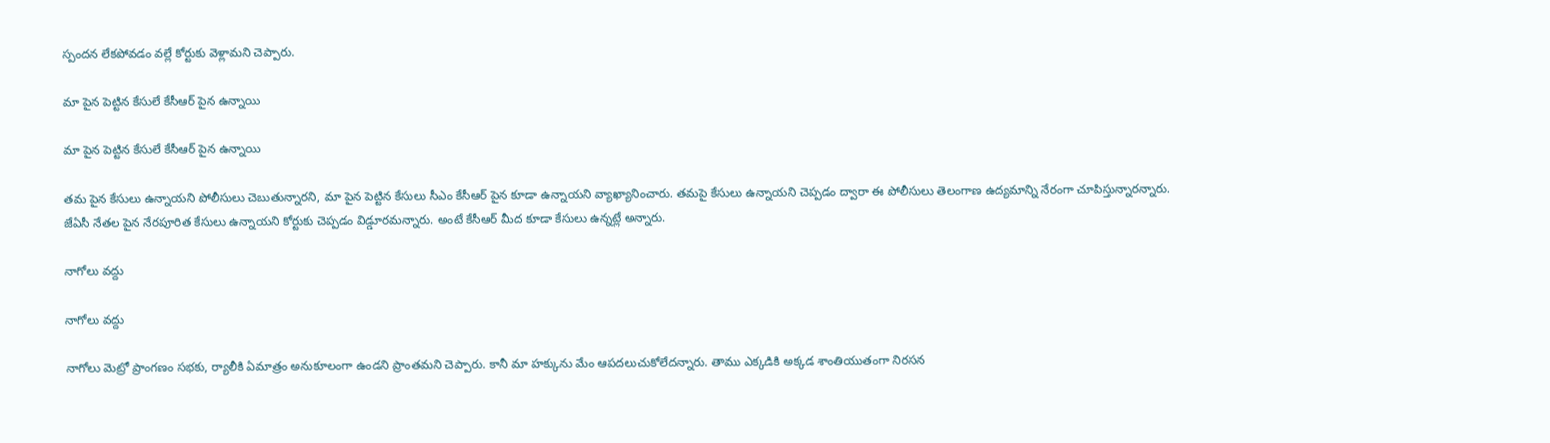స్పందన లేకపోవడం వల్లే కోర్టుకు వెళ్లామని చెప్పారు.

మా పైన పెట్టిన కేసులే కేసీఆర్ పైన ఉన్నాయి

మా పైన పెట్టిన కేసులే కేసీఆర్ పైన ఉన్నాయి

తమ పైన కేసులు ఉన్నాయని పోలీసులు చెబుతున్నారని, మా పైన పెట్టిన కేసులు సీఎం కేసీఆర్ పైన కూడా ఉన్నాయని వ్యాఖ్యానించారు. తమపై కేసులు ఉన్నాయని చెప్పడం ద్వారా ఈ పోలీసులు తెలంగాణ ఉద్యమాన్ని నేరంగా చూపిస్తున్నారన్నారు. జేఏసీ నేతల పైన నేరపూరిత కేసులు ఉన్నాయని కోర్టుకు చెప్పడం విడ్డూరమన్నారు. అంటే కేసీఆర్ మీద కూడా కేసులు ఉన్నట్లే అన్నారు.

నాగోలు వద్దు

నాగోలు వద్దు

నాగోలు మెట్రో ప్రాంగణం సభకు, ర్యాలీకి ఏమాత్రం అనుకూలంగా ఉండని ప్రాంతమని చెప్పారు. కానీ మా హక్కును మేం ఆపదలుచుకోలేదన్నారు. తాము ఎక్కడికి అక్కడ శాంతియుతంగా నిరసన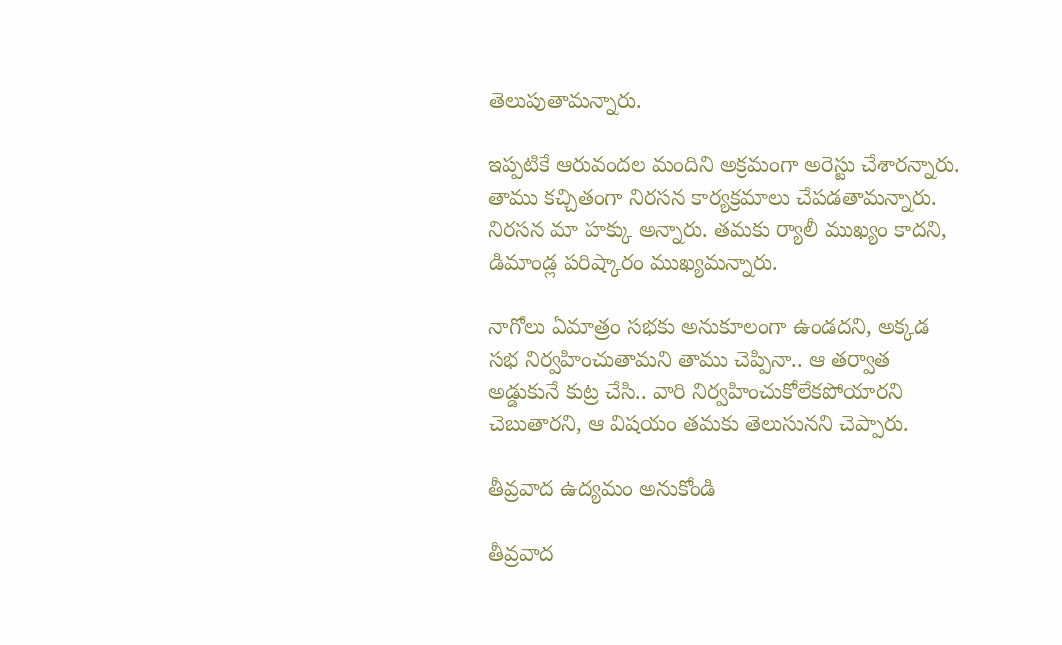తెలుపుతామన్నారు.

ఇప్పటికే ఆరువందల మందిని అక్రమంగా అరెస్టు చేశారన్నారు. తాము కచ్చితంగా నిరసన కార్యక్రమాలు చేపడతామన్నారు. నిరసన మా హక్కు అన్నారు. తమకు ర్యాలీ ముఖ్యం కాదని, డిమాండ్ల పరిష్కారం ముఖ్యమన్నారు.

నాగోలు ఏమాత్రం సభకు అనుకూలంగా ఉండదని, అక్కడ సభ నిర్వహించుతామని తాము చెప్పినా.. ఆ తర్వాత అడ్డుకునే కుట్ర చేసి.. వారి నిర్వహించుకోలేకపోయారని చెబుతారని, ఆ విషయం తమకు తెలుసునని చెప్పారు.

తీవ్రవాద ఉద్యమం అనుకోండి

తీవ్రవాద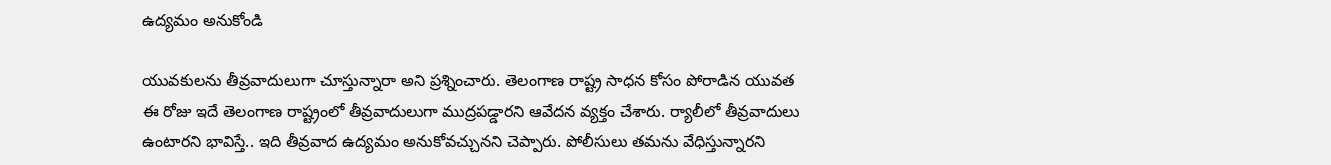ఉద్యమం అనుకోండి

యువకులను తీవ్రవాదులుగా చూస్తున్నారా అని ప్రశ్నించారు. తెలంగాణ రాష్ట్ర సాధన కోసం పోరాడిన యువత ఈ రోజు ఇదే తెలంగాణ రాష్ట్రంలో తీవ్రవాదులుగా ముద్రపడ్డారని ఆవేదన వ్యక్తం చేశారు. ర్యాలీలో తీవ్రవాదులు ఉంటారని భావిస్తే.. ఇది తీవ్రవాద ఉద్యమం అనుకోవచ్చునని చెప్పారు. పోలీసులు తమను వేధిస్తున్నారని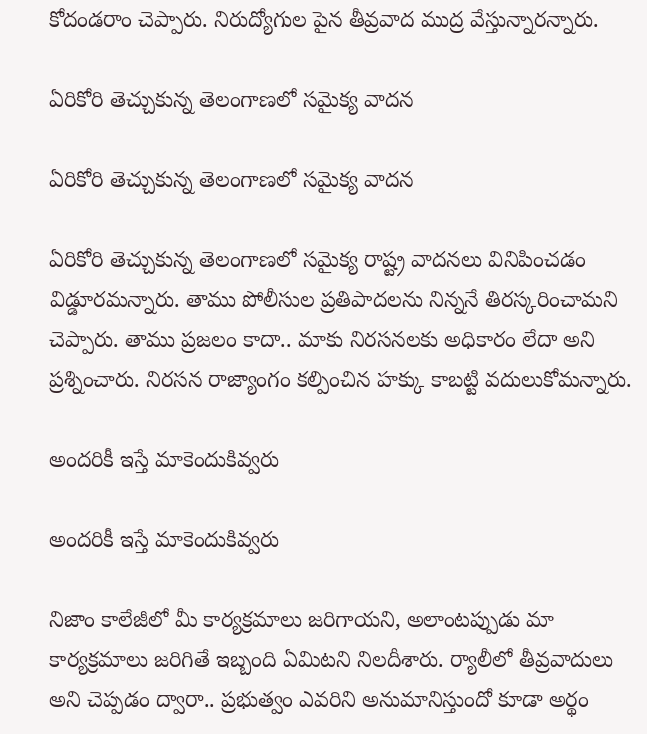కోదండరాం చెప్పారు. నిరుద్యోగుల పైన తీవ్రవాద ముద్ర వేస్తున్నారన్నారు.

ఏరికోరి తెచ్చుకున్న తెలంగాణలో సమైక్య వాదన

ఏరికోరి తెచ్చుకున్న తెలంగాణలో సమైక్య వాదన

ఏరికోరి తెచ్చుకున్న తెలంగాణలో సమైక్య రాష్ట్ర వాదనలు వినిపించడం విడ్డూరమన్నారు. తాము పోలీసుల ప్రతిపాదలను నిన్ననే తిరస్కరించామని చెప్పారు. తాము ప్రజలం కాదా.. మాకు నిరసనలకు అధికారం లేదా అని ప్రశ్నించారు. నిరసన రాజ్యాంగం కల్పించిన హక్కు కాబట్టి వదులుకోమన్నారు.

అందరికీ ఇస్తే మాకెందుకివ్వరు

అందరికీ ఇస్తే మాకెందుకివ్వరు

నిజాం కాలేజీలో మీ కార్యక్రమాలు జరిగాయని, అలాంటప్పుడు మా కార్యక్రమాలు జరిగితే ఇబ్బంది ఏమిటని నిలదీశారు. ర్యాలీలో తీవ్రవాదులు అని చెప్పడం ద్వారా.. ప్రభుత్వం ఎవరిని అనుమానిస్తుందో కూడా అర్థం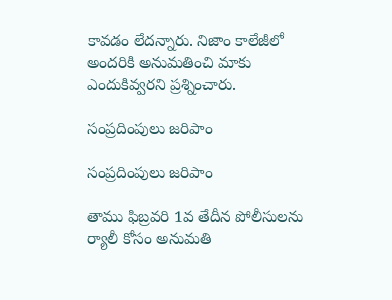కావడం లేదన్నారు. నిజాం కాలేజీలో అందరికి అనుమతించి మాకు ఎందుకివ్వరని ప్రశ్నించారు.

సంప్రదింపులు జరిపాం

సంప్రదింపులు జరిపాం

తాము ఫిబ్రవరి 1వ తేదీన పోలీసులను ర్యాలీ కోసం అనుమతి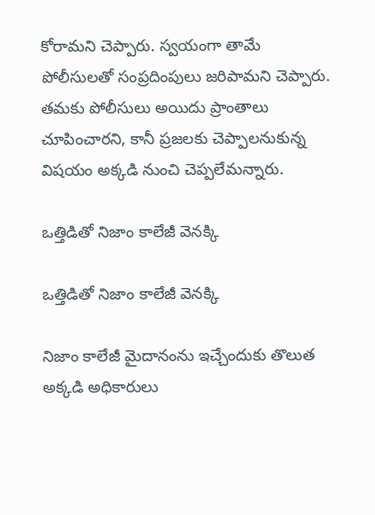కోరామని చెప్పారు. స్వయంగా తామే పోలీసులతో సంప్రదింపులు జరిపామని చెప్పారు. తమకు పోలీసులు అయిదు ప్రాంతాలు చూపించారని, కానీ ప్రజలకు చెప్పాలనుకున్న విషయం అక్కడి నుంచి చెప్పలేమన్నారు.

ఒత్తిడితో నిజాం కాలేజీ వెనక్కి

ఒత్తిడితో నిజాం కాలేజీ వెనక్కి

నిజాం కాలేజీ మైదానంను ఇచ్చేందుకు తొలుత అక్కడి అధికారులు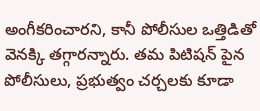అంగీకరించారని, కానీ పోలీసుల ఒత్తిడితో వెనక్కి తగ్గారన్నారు. తమ పిటిషన్ పైన పోలీసులు, ప్రభుత్వం చర్చలకు కూడా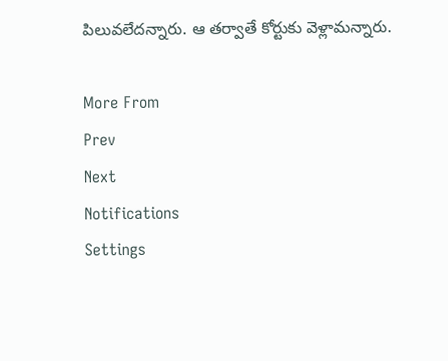పిలువలేదన్నారు. ఆ తర్వాతే కోర్టుకు వెళ్లామన్నారు.

More From
Prev
Next
Notifications
Settings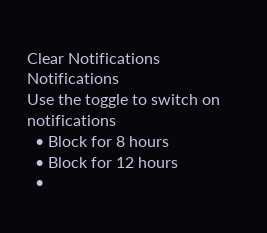Clear Notifications
Notifications
Use the toggle to switch on notifications
  • Block for 8 hours
  • Block for 12 hours
  •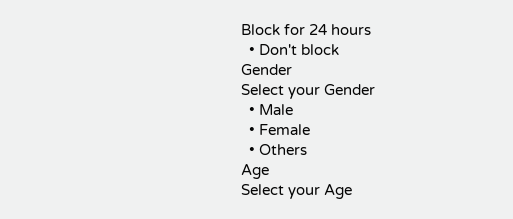Block for 24 hours
  • Don't block
Gender
Select your Gender
  • Male
  • Female
  • Others
Age
Select your Age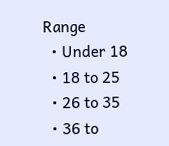Range
  • Under 18
  • 18 to 25
  • 26 to 35
  • 36 to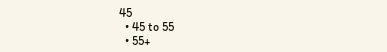45
  • 45 to 55
  • 55+